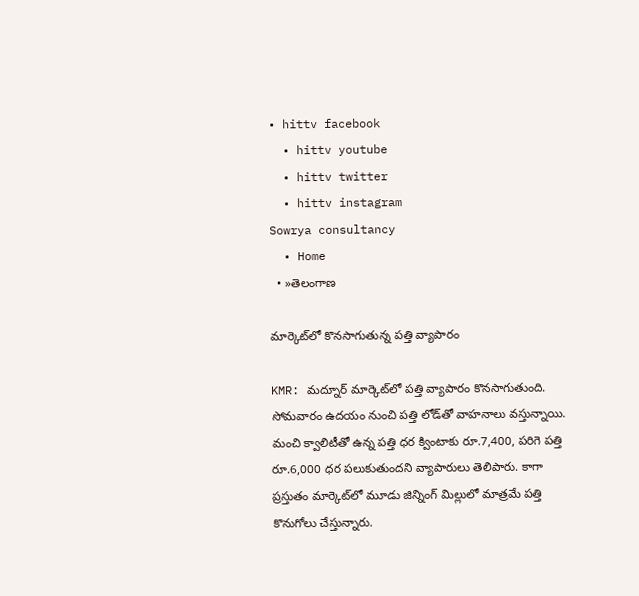• hittv facebook
  • hittv youtube
  • hittv twitter
  • hittv instagram
Sowrya consultancy
  • Home
  • »తెలంగాణ

మార్కెట్‌లో కొనసాగుతున్న పత్తి వ్యాపారం

KMR: మద్నూర్ మార్కెట్‌లో పత్తి వ్యాపారం కొనసాగుతుంది. సోమవారం ఉదయం నుంచి పత్తి లోడ్‌తో వాహనాలు వస్తున్నాయి. మంచి క్వాలిటీతో ఉన్న పత్తి ధర క్వింటాకు రూ.7,400, పరిగె పత్తి రూ.6,000 ధర పలుకుతుందని వ్యాపారులు తెలిపారు. కాగా ప్రస్తుతం మార్కెట్‌లో మూడు జిన్నింగ్ మిల్లులో మాత్రమే పత్తి కొనుగోలు చేస్తున్నారు.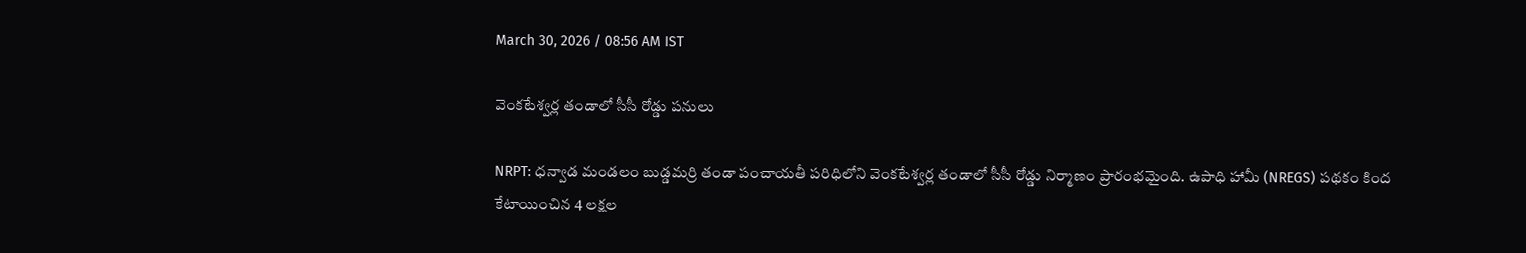March 30, 2026 / 08:56 AM IST

వెంకటేశ్వర్ల తండాలో సీసీ రోడ్డు పనులు

NRPT: ధన్వాడ మండలం బుడ్డమర్రి తండా పంచాయతీ పరిధిలోని వెంకటేశ్వర్ల తండాలో సీసీ రోడ్డు నిర్మాణం ప్రారంభమైంది. ఉపాధి హామీ (NREGS) పథకం కింద కేటాయించిన 4 లక్షల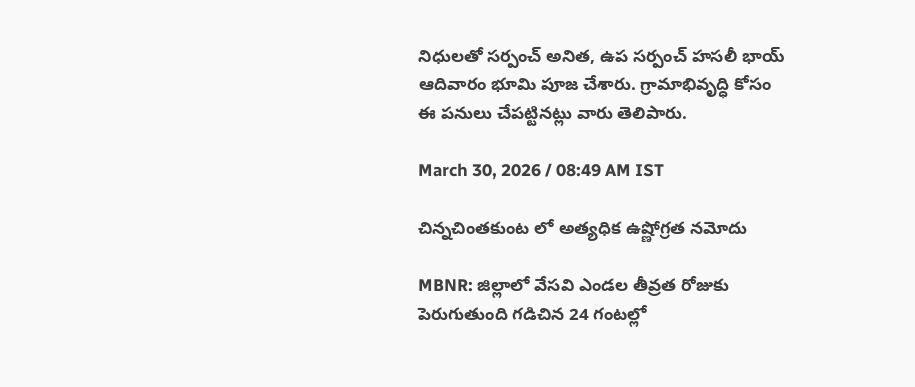నిధులతో సర్పంచ్ అనిత, ఉప సర్పంచ్ హసలీ భాయ్ ఆదివారం భూమి పూజ చేశారు. గ్రామాభివృద్ధి కోసం ఈ పనులు చేపట్టినట్లు వారు తెలిపారు.

March 30, 2026 / 08:49 AM IST

చిన్నచింతకుంట లో అత్యధిక ఉష్ణోగ్రత నమోదు

MBNR: జిల్లాలో వేసవి ఎండల తీవ్రత రోజుకు పెరుగుతుంది గడిచిన 24 గంటల్లో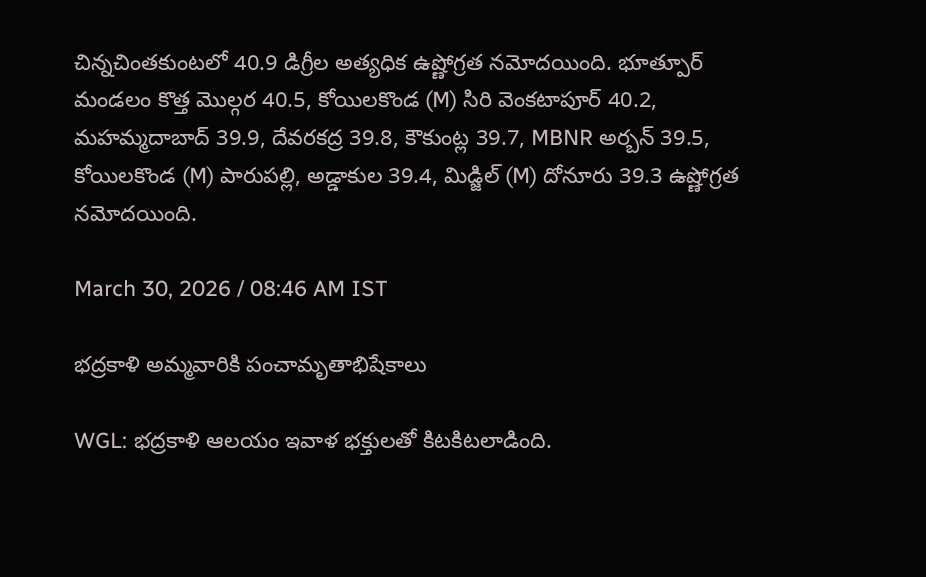చిన్నచింతకుంటలో 40.9 డిగ్రీల అత్యధిక ఉష్ణోగ్రత నమోదయింది. భూత్పూర్ మండలం కొత్త మొల్గర 40.5, కోయిలకొండ (M) సిరి వెంకటాపూర్ 40.2, మహమ్మదాబాద్ 39.9, దేవరకద్ర 39.8, కౌకుంట్ల 39.7, MBNR అర్బన్ 39.5, కోయిలకొండ (M) పారుపల్లి, అడ్డాకుల 39.4, మిడ్జిల్ (M) దోనూరు 39.3 ఉష్ణోగ్రత నమోదయింది.

March 30, 2026 / 08:46 AM IST

భద్రకాళి అమ్మవారికి పంచామృతాభిషేకాలు

WGL: భద్రకాళి ఆలయం ఇవాళ భక్తులతో కిటకిటలాడింది.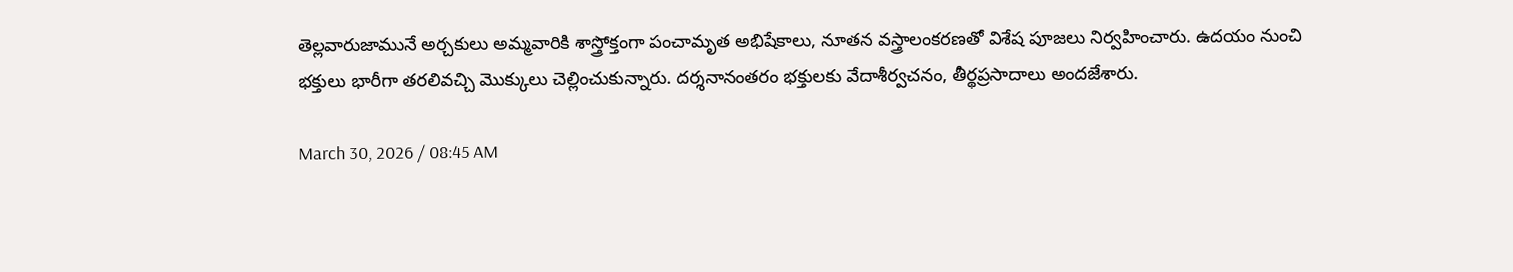తెల్లవారుజామునే అర్చకులు అమ్మవారికి శాస్త్రోక్తంగా పంచామృత అభిషేకాలు, నూతన వస్త్రాలంకరణతో విశేష పూజలు నిర్వహించారు. ఉదయం నుంచి భక్తులు భారీగా తరలివచ్చి మొక్కులు చెల్లించుకున్నారు. దర్శనానంతరం భక్తులకు వేదాశీర్వచనం, తీర్థప్రసాదాలు అందజేశారు.

March 30, 2026 / 08:45 AM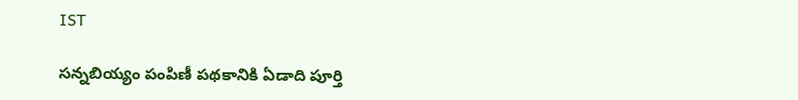IST

సన్నబియ్యం పంపిణీ పథకానికి ఏడాది పూర్తి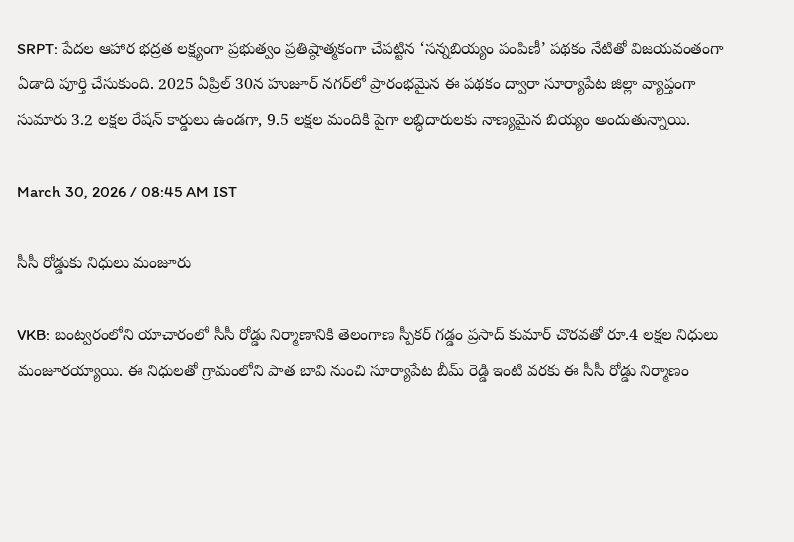SRPT: పేదల ఆహార భద్రత లక్ష్యంగా ప్రభుత్వం ప్రతిష్ఠాత్మకంగా చేపట్టిన ‘సన్నబియ్యం పంపిణీ’ పథకం నేటితో విజయవంతంగా ఏడాది పూర్తి చేసుకుంది. 2025 ఏప్రిల్ 30న హుజూర్ నగర్‌లో ప్రారంభమైన ఈ పథకం ద్వారా సూర్యాపేట జిల్లా వ్యాప్తంగా సుమారు 3.2 లక్షల రేషన్ కార్డులు ఉండగా, 9.5 లక్షల మందికి పైగా లబ్ధిదారులకు నాణ్యమైన బియ్యం అందుతున్నాయి.

March 30, 2026 / 08:45 AM IST

సీసీ రోడ్డుకు నిధులు మంజూరు

VKB: బంట్వరంలోని యాచారంలో సీసీ రోడ్డు నిర్మాణానికి తెలంగాణ స్పీకర్ గడ్డం ప్రసాద్ కుమార్ చొరవతో రూ.4 లక్షల నిధులు మంజూరయ్యాయి. ఈ నిధులతో గ్రామంలోని పాత బావి నుంచి సూర్యాపేట బీమ్ రెడ్డి ఇంటి వరకు ఈ సీసీ రోడ్డు నిర్మాణం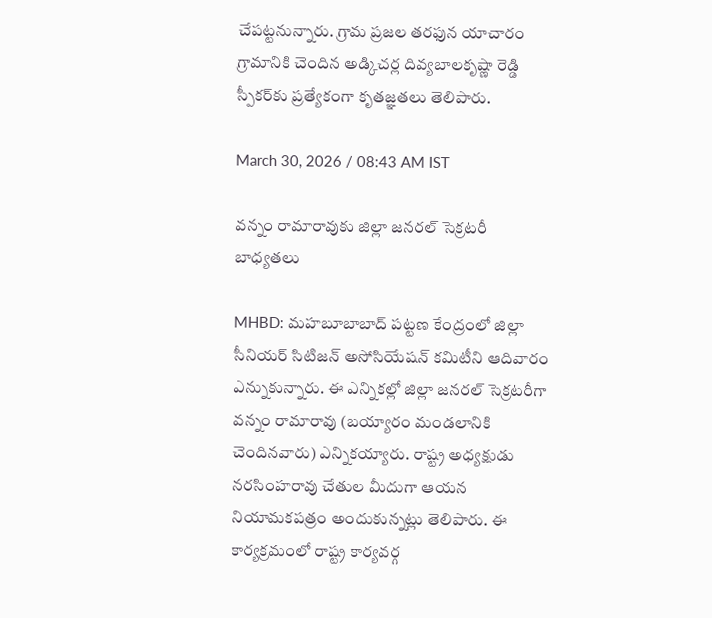చేపట్టనున్నారు. గ్రామ ప్రజల తరఫున యాచారం గ్రామానికి చెందిన అడ్కిచర్ల దివ్యబాలకృష్ణా రెడ్డి స్పీకర్‌కు ప్రత్యేకంగా కృతజ్ఞతలు తెలిపారు.

March 30, 2026 / 08:43 AM IST

వన్నం రామారావుకు జిల్లా జనరల్ సెక్రటరీ బాధ్యతలు

MHBD: మహబూబాబాద్ పట్టణ కేంద్రంలో జిల్లా సీనియర్ సిటిజన్ అసోసియేషన్ కమిటీని ఆదివారం ఎన్నుకున్నారు. ఈ ఎన్నికల్లో జిల్లా జనరల్ సెక్రటరీగా వన్నం రామారావు (బయ్యారం మండలానికి చెందినవారు) ఎన్నికయ్యారు. రాష్ట్ర అధ్యక్షుడు నరసింహరావు చేతుల మీదుగా ఆయన నియామకపత్రం అందుకున్నట్లు తెలిపారు. ఈ కార్యక్రమంలో రాష్ట్ర కార్యవర్గ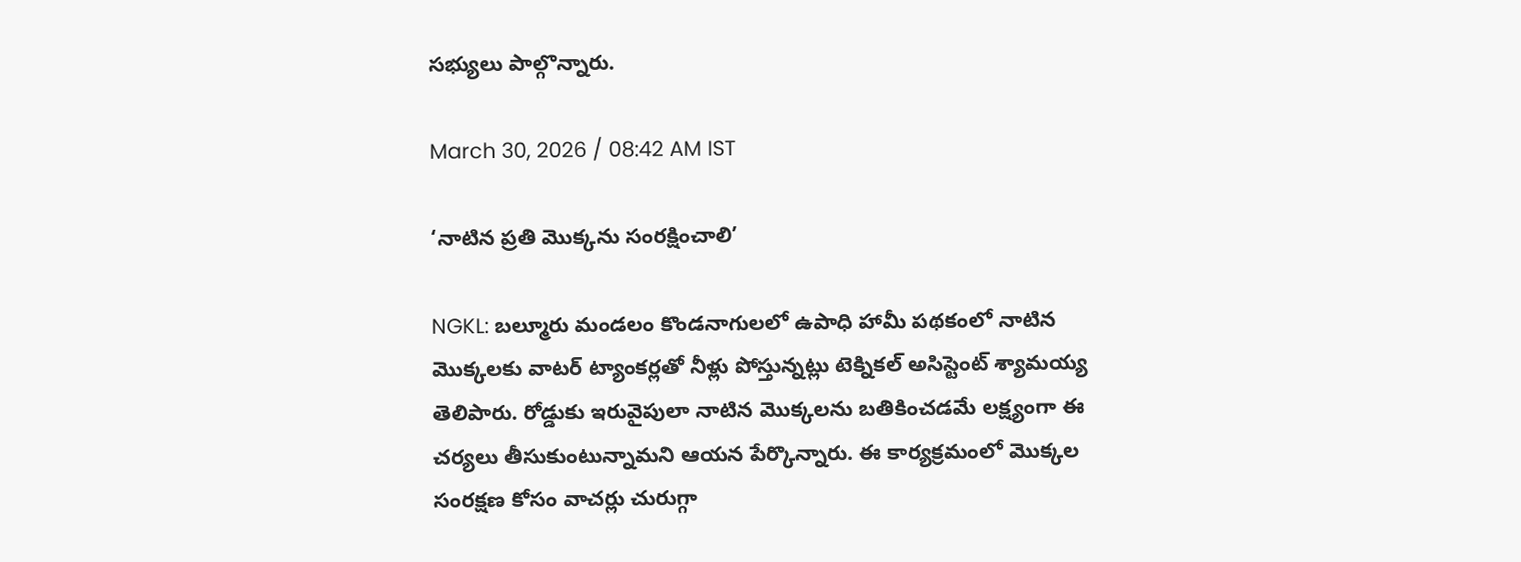సభ్యులు పాల్గొన్నారు.

March 30, 2026 / 08:42 AM IST

‘నాటిన ప్రతి మొక్కను సంరక్షించాలి’

NGKL: బల్మూరు మండలం కొండనాగులలో ఉపాధి హామీ పథకంలో నాటిన మొక్కలకు వాటర్ ట్యాంకర్లతో నీళ్లు పోస్తున్నట్లు టెక్నికల్ అసిస్టెంట్ శ్యామయ్య తెలిపారు. రోడ్డుకు ఇరువైపులా నాటిన మొక్కలను బతికించడమే లక్ష్యంగా ఈ చర్యలు తీసుకుంటున్నామని ఆయన పేర్కొన్నారు. ఈ కార్యక్రమంలో మొక్కల సంరక్షణ కోసం వాచర్లు చురుగ్గా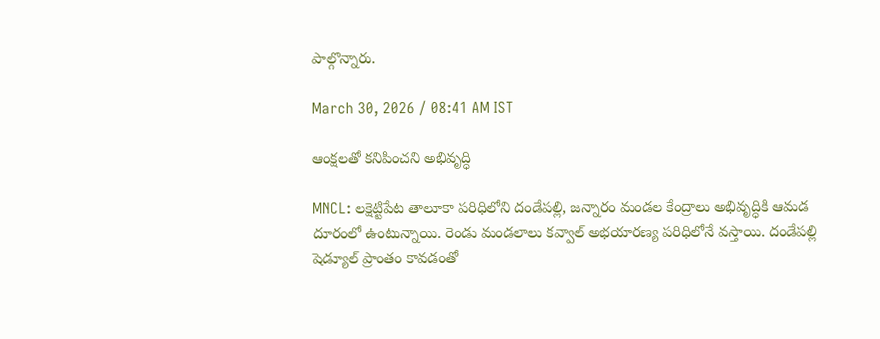పాల్గొన్నారు.

March 30, 2026 / 08:41 AM IST

ఆంక్షలతో కనిపించని అభివృద్ధి

MNCL: లక్షెట్టిపేట తాలూకా పరిధిలోని దండేపల్లి, జన్నారం మండల కేంద్రాలు అభివృద్ధికి ఆమడ దూరంలో ఉంటున్నాయి. రెండు మండలాలు కవ్వాల్ అభయారణ్య పరిధిలోనే వస్తాయి. దండేపల్లి షెడ్యూల్ ప్రాంతం కావడంతో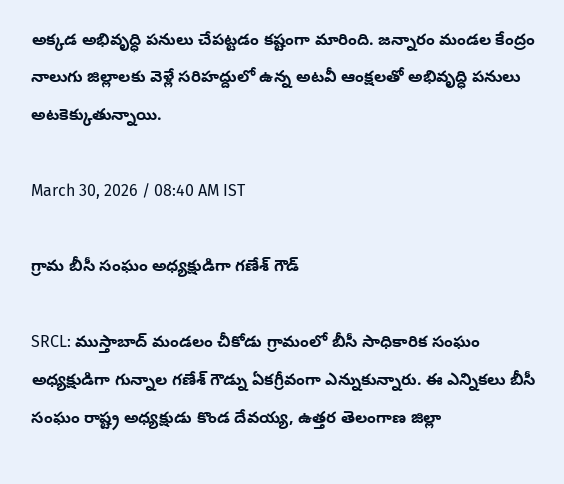అక్కడ అభివృద్ధి పనులు చేపట్టడం కష్టంగా మారింది. జన్నారం మండల కేంద్రం నాలుగు జిల్లాలకు వెళ్లే సరిహద్దులో ఉన్న అటవీ ఆంక్షలతో అభివృద్ధి పనులు అటకెక్కుతున్నాయి.

March 30, 2026 / 08:40 AM IST

గ్రామ బీసీ సంఘం అధ్యక్షుడిగా గణేశ్ గౌడ్

SRCL: ముస్తాబాద్ మండలం చీకోడు గ్రామంలో బీసీ సాధికారిక సంఘం అధ్యక్షుడిగా గున్నాల గణేశ్ గౌడ్ను ఏకగ్రీవంగా ఎన్నుకున్నారు. ఈ ఎన్నికలు బీసీ సంఘం రాష్ట్ర అధ్యక్షుడు కొండ దేవయ్య, ఉత్తర తెలంగాణ జిల్లా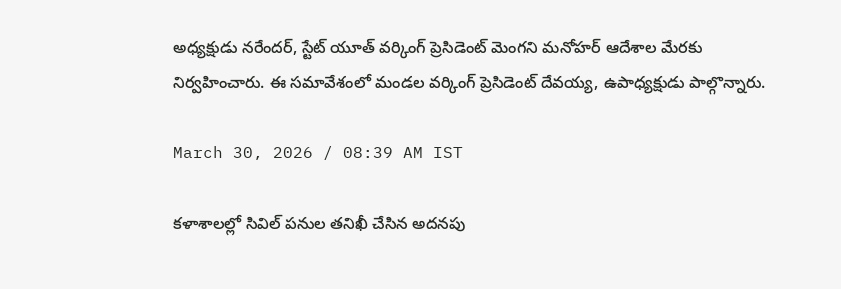అధ్యక్షుడు నరేందర్, స్టేట్ యూత్ వర్కింగ్ ప్రెసిడెంట్ మెంగని మనోహర్ ఆదేశాల మేరకు నిర్వహించారు. ఈ సమావేశంలో మండల వర్కింగ్ ప్రెసిడెంట్ దేవయ్య, ఉపాధ్యక్షుడు పాల్గొన్నారు.

March 30, 2026 / 08:39 AM IST

కళాశాలల్లో సివిల్ పనుల తనిఖీ చేసిన అదనపు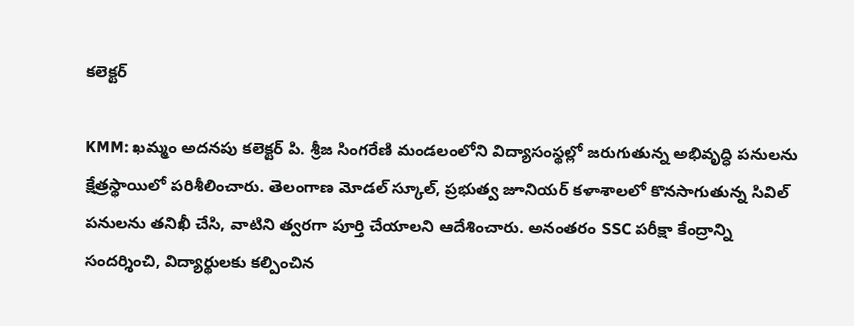కలెక్టర్

KMM: ఖమ్మం అదనపు కలెక్టర్ పి. శ్రీజ సింగరేణి మండలంలోని విద్యాసంస్థల్లో జరుగుతున్న అభివృద్ధి పనులను క్షేత్రస్థాయిలో పరిశీలించారు. తెలంగాణ మోడల్ స్కూల్, ప్రభుత్వ జూనియర్ కళాశాలలో కొనసాగుతున్న సివిల్ పనులను తనిఖీ చేసి, వాటిని త్వరగా పూర్తి చేయాలని ఆదేశించారు. అనంతరం SSC పరీక్షా కేంద్రాన్ని సందర్శించి, విద్యార్థులకు కల్పించిన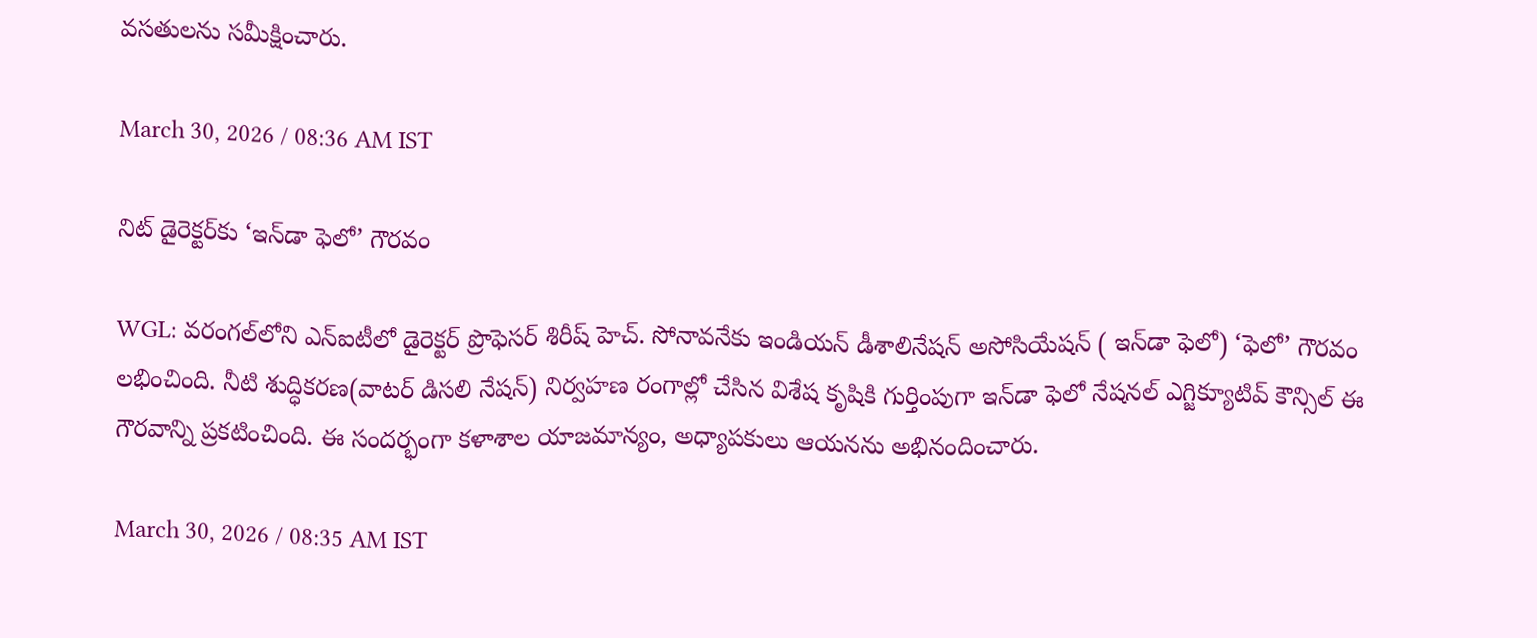వసతులను సమీక్షించారు.

March 30, 2026 / 08:36 AM IST

నిట్ డైరెక్టర్‌కు ‘ఇన్‌డా ఫెలో’ గౌరవం

WGL: వరంగల్‌లోని ఎన్ఐటీలో డైరెక్టర్ ప్రొఫెసర్ శిరీష్ హెచ్. సోనావనేకు ఇండియన్ డీశాలినేషన్ అసోసియేషన్ ( ఇన్‌డా ఫెలో) ‘ఫెలో’ గౌరవం లభించింది. నీటి శుద్ధికరణ(వాటర్ డిసలి నేషన్) నిర్వహణ రంగాల్లో చేసిన విశేష కృషికి గుర్తింపుగా ఇన్‌డా ఫెలో నేషనల్ ఎగ్జిక్యూటివ్ కౌన్సిల్ ఈ గౌరవాన్ని ప్రకటించింది. ఈ సందర్భంగా కళాశాల యాజమాన్యం, అధ్యాపకులు ఆయనను అభినందించారు.

March 30, 2026 / 08:35 AM IST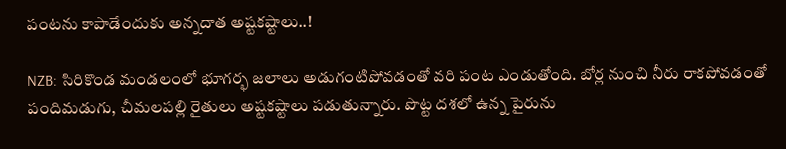పంటను కాపాడేందుకు అన్నదాత అష్టకష్టాలు..!

NZB: సిరికొండ మండలంలో భూగర్భ జలాలు అడుగంటిపోవడంతో వరి పంట ఎండుతోంది. బోర్ల నుంచి నీరు రాకపోవడంతో పందిమడుగు, చీమలపల్లి రైతులు అష్టకష్టాలు పడుతున్నారు. పొట్ట దశలో ఉన్న పైరును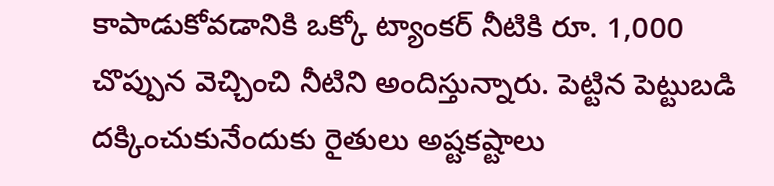కాపాడుకోవడానికి ఒక్కో ట్యాంకర్ నీటికి రూ. 1,000 చొప్పున వెచ్చించి నీటిని అందిస్తున్నారు. పెట్టిన పెట్టుబడి దక్కించుకునేందుకు రైతులు అష్టకష్టాలు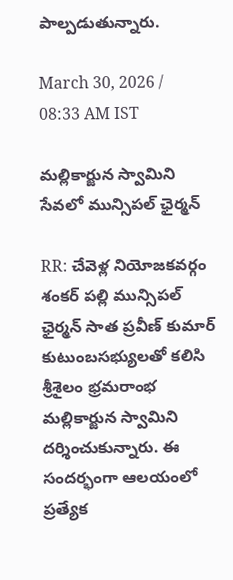పాల్పడుతున్నారు.

March 30, 2026 / 08:33 AM IST

మల్లికార్జున స్వామిని సేవలో మున్సిపల్ ఛైర్మన్

RR: చేవెళ్ల నియోజకవర్గం శంకర్ పల్లి మున్సిపల్ ఛైర్మన్ సాత ప్రవీణ్ కుమార్ కుటుంబసభ్యులతో కలిసి శ్రీశైలం భ్రమరాంభ మల్లికార్జున స్వామిని దర్శించుకున్నారు. ఈ సందర్భంగా ఆలయంలో ప్రత్యేక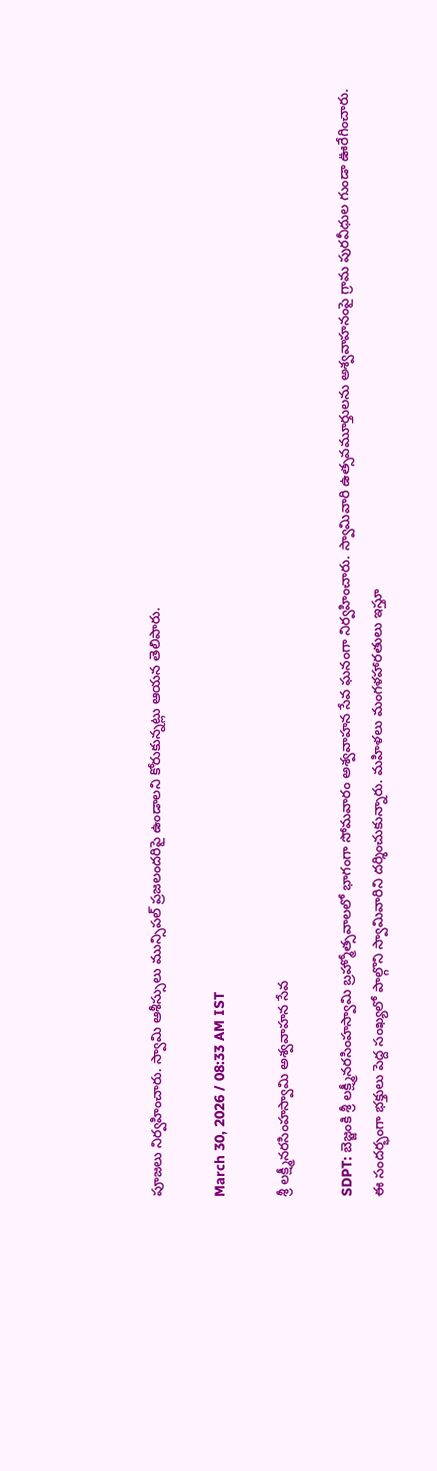పూజలు నిర్వహించారు. స్వామి ఆశీస్సులు మున్సిపల్ ప్రజలందరిపై ఉండాలని కోరుకున్నట్లు ఆయన తెలిపారు.

March 30, 2026 / 08:33 AM IST

శ్రీ లక్ష్మీనరసింహస్వామి అశ్వవాహన సేవ

SDPT: బెజ్జంకి శ్రీ లక్ష్మీనరసింహస్వామి బ్రహ్మోత్సవాలలో భాగంగా సోమవారం అశ్వవాహన సేవ ఘనంగా నిర్వహించారు. స్వామివారి ఉత్సవమూర్తులను అశ్వవాహనంపై గ్రామ పురవీధుల గుండా ఊరేగించారు. ఈ సందర్భంగా భక్తులు పెద్ద సంఖ్యలో పాల్గొని స్వామివారిని దర్శించుకున్నారు. మహిళలు మంగళహారతులు ఇస్తూ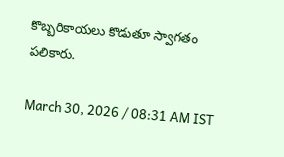కొబ్బరికాయలు కొడుతూ స్వాగతం పలికారు.

March 30, 2026 / 08:31 AM IST